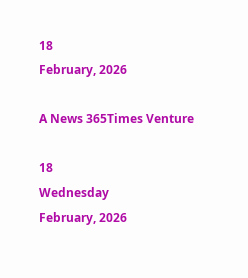18
February, 2026

A News 365Times Venture

18
Wednesday
February, 2026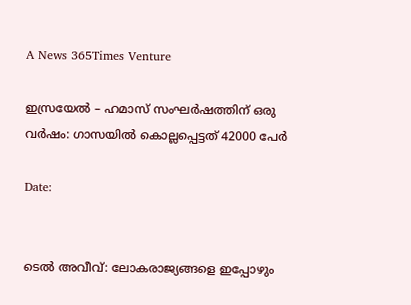A News 365Times Venture

ഇസ്രയേല്‍ – ഹമാസ് സംഘര്‍ഷത്തിന് ഒരു വര്‍ഷം: ഗാസയില്‍ കൊല്ലപ്പെട്ടത് 42000 പേര്‍

Date:


ടെല്‍ അവീവ്: ലോകരാജ്യങ്ങളെ ഇപ്പോഴും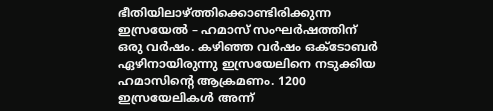ഭീതിയിലാഴ്ത്തിക്കൊണ്ടിരിക്കുന്ന ഇസ്രയേല്‍ – ഹമാസ് സംഘര്‍ഷത്തിന് ഒരു വര്‍ഷം. കഴിഞ്ഞ വര്‍ഷം ഒക്ടോബര്‍ ഏഴിനായിരുന്നു ഇസ്രയേലിനെ നടുക്കിയ ഹമാസിന്റെ ആക്രമണം. 1200 ഇസ്രയേലികള്‍ അന്ന്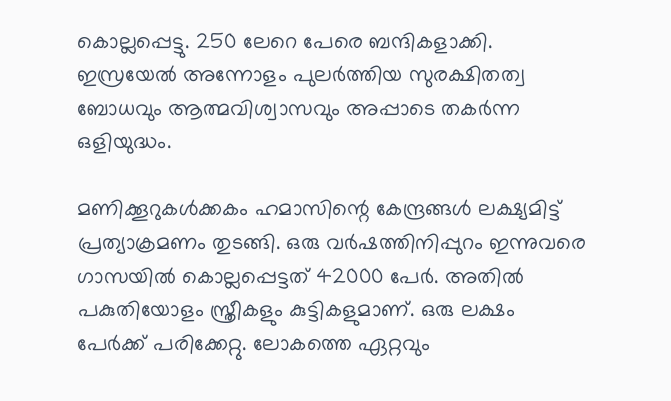കൊല്ലപ്പെട്ടു. 250 ലേറെ പേരെ ബന്ദികളാക്കി. ഇസ്രയേല്‍ അന്നോളം പുലര്‍ത്തിയ സുരക്ഷിതത്വ ബോധവും ആത്മവിശ്വാസവും അപ്പാടെ തകര്‍ന്ന ഒളിയുദ്ധം.

മണിക്കൂറുകള്‍ക്കകം ഹമാസിന്റെ കേന്ദ്രങ്ങള്‍ ലക്ഷ്യമിട്ട് പ്രത്യാക്രമണം തുടങ്ങി. ഒരു വര്‍ഷത്തിനിപ്പുറം ഇന്നുവരെ ഗാസയില്‍ കൊല്ലപ്പെട്ടത് 42000 പേര്‍. അതില്‍ പകുതിയോളം സ്ത്രീകളും കുട്ടികളുമാണ്. ഒരു ലക്ഷം പേര്‍ക്ക് പരിക്കേറ്റു. ലോകത്തെ ഏറ്റവും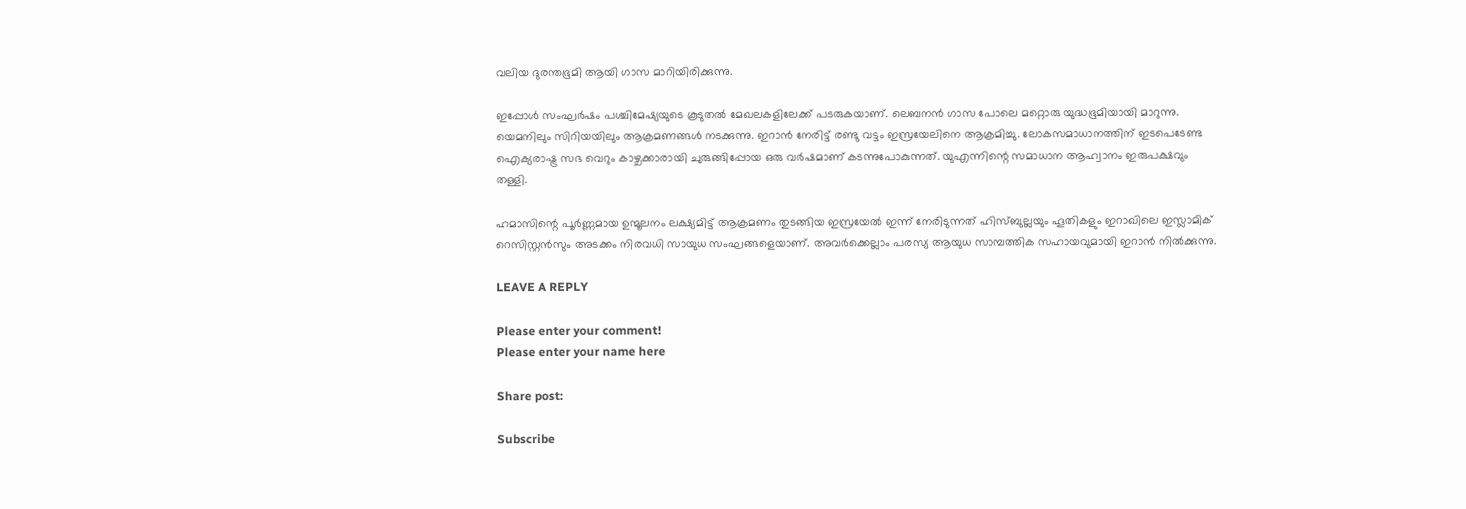വലിയ ദുരന്തഭൂമി ആയി ഗാസ മാറിയിരിക്കുന്നു.

ഇപ്പോള്‍ സംഘര്‍ഷം പശ്ചിമേഷ്യയുടെ കൂടുതല്‍ മേഖലകളിലേക്ക് പടരുകയാണ്. ലെബനന്‍ ഗാസ പോലെ മറ്റൊരു യുദ്ധഭൂമിയായി മാറുന്നു. യെമനിലും സിറിയയിലും ആക്രമണങ്ങള്‍ നടക്കുന്നു. ഇറാന്‍ നേരിട്ട് രണ്ടു വട്ടം ഇസ്രയേലിനെ ആക്രമിച്ചു. ലോകസമാധാനത്തിന് ഇടപെടേണ്ട ഐക്യരാഷ്ട്ര സഭ വെറും കാഴ്ചക്കാരായി ചുരുങ്ങിപ്പോയ ഒരു വര്‍ഷമാണ് കടന്നുപോകുന്നത്. യുഎന്നിന്റെ സമാധാന ആഹ്വാനം ഇരുപക്ഷവും തള്ളി.

ഹമാസിന്റെ പൂര്‍ണ്ണമായ ഉന്മൂലനം ലക്ഷ്യമിട്ട് ആക്രമണം തുടങ്ങിയ ഇസ്രയേല്‍ ഇന്ന് നേരിടുന്നത് ഹിസ്ബുല്ലയും ഹൂതികളും ഇറാഖിലെ ഇസ്ലാമിക് റെസിസ്റ്റന്‍സും അടക്കം നിരവധി സായുധ സംഘങ്ങളെയാണ്. അവര്‍ക്കെല്ലാം പരസ്യ ആയുധ സാമ്പത്തിക സഹായവുമായി ഇറാന്‍ നില്‍ക്കുന്നു.

LEAVE A REPLY

Please enter your comment!
Please enter your name here

Share post:

Subscribe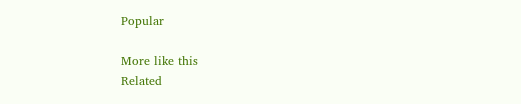Popular

More like this
Related